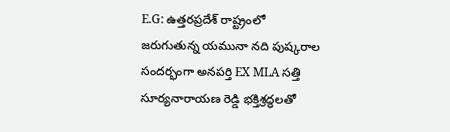E.G: ఉత్తరప్రదేశ్ రాష్ట్రంలో జరుగుతున్న యమునా నది పుష్కరాల సందర్భంగా అనపర్తి EX MLA సత్తి సూర్యనారాయణ రెడ్డి భక్తిశ్రద్ధలతో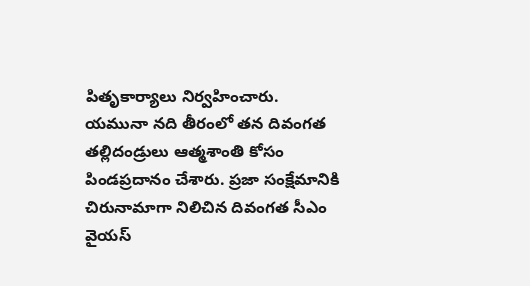పితృకార్యాలు నిర్వహించారు.
యమునా నది తీరంలో తన దివంగత తల్లిదండ్రులు ఆత్మశాంతి కోసం పిండప్రదానం చేశారు. ప్రజా సంక్షేమానికి చిరునామాగా నిలిచిన దివంగత సీఎం వైయస్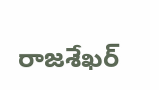రాజశేఖర్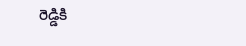రెడ్డికి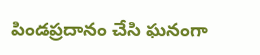పిండప్రదానం చేసి ఘనంగా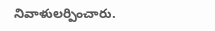నివాళులర్పించారు.